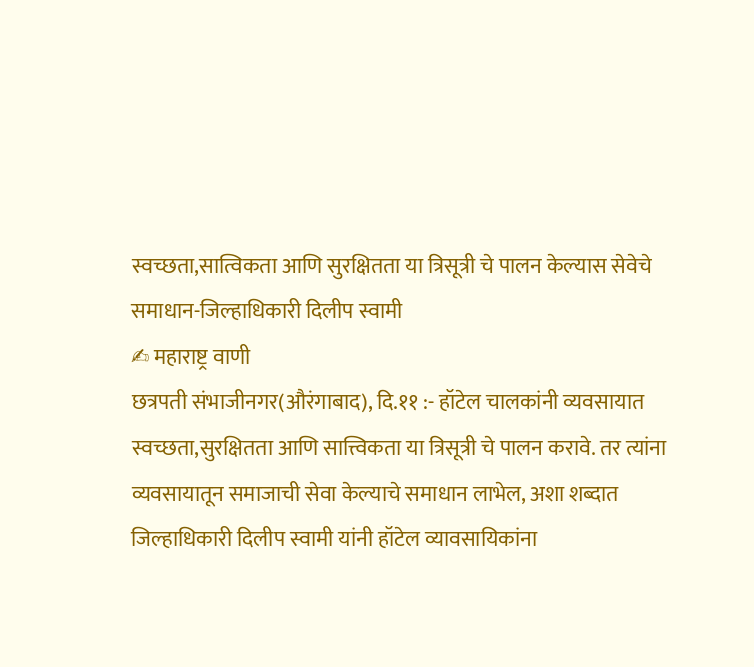स्वच्छता,सात्विकता आणि सुरक्षितता या त्रिसूत्री चे पालन केल्यास सेवेचे समाधान-जिल्हाधिकारी दिलीप स्वामी
✍ महाराष्ट्र वाणी
छत्रपती संभाजीनगर(औरंगाबाद), दि.११ :- हॉटेल चालकांनी व्यवसायात स्वच्छता,सुरक्षितता आणि सात्त्विकता या त्रिसूत्री चे पालन करावे. तर त्यांना व्यवसायातून समाजाची सेवा केल्याचे समाधान लाभेल, अशा शब्दात जिल्हाधिकारी दिलीप स्वामी यांनी हॉटेल व्यावसायिकांना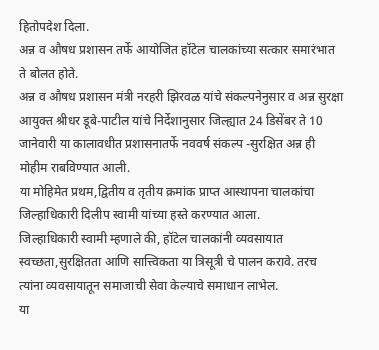हितोपदेश दिला.
अन्न व औषध प्रशासन तर्फे आयोजित हॉटेल चालकांच्या सत्कार समारंभात ते बोलत होते.
अन्न व औषध प्रशासन मंत्री नरहरी झिरवळ यांचे संकल्पनेनुसार व अन्न सुरक्षा आयुक्त श्रीधर डूबे-पाटील यांचे निर्देशानुसार जिल्ह्यात 24 डिसेंबर ते 10 जानेवारी या कालावधीत प्रशासनातर्फे नववर्ष संकल्प -सुरक्षित अन्न ही मोहीम राबविण्यात आली.
या मोहिमेत प्रथम,द्वितीय व तृतीय क्रमांक प्राप्त आस्थापना चालकांचा जिल्हाधिकारी दिलीप स्वामी यांच्या हस्ते करण्यात आला.
जिल्हाधिकारी स्वामी म्हणाले की, हॉटेल चालकांनी व्यवसायात स्वच्छता,सुरक्षितता आणि सात्त्विकता या त्रिसूत्री चे पालन करावे. तरच त्यांना व्यवसायातून समाजाची सेवा केल्याचे समाधान लाभेल.
या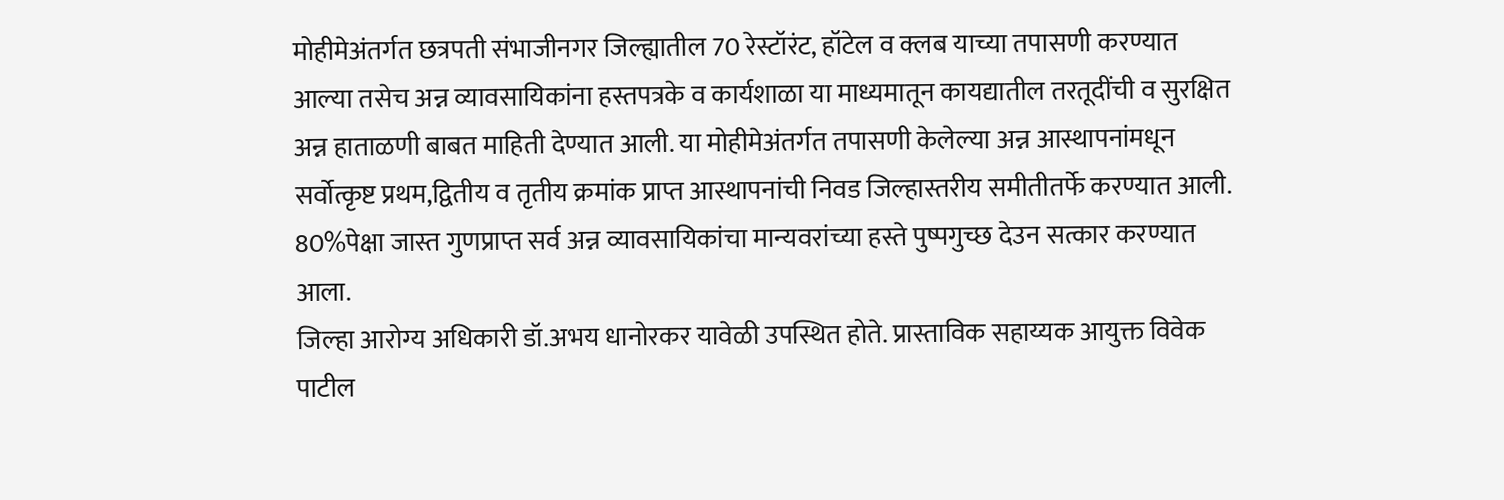मोहीमेअंतर्गत छत्रपती संभाजीनगर जिल्ह्यातील 70 रेस्टॉरंट, हॉटेल व क्लब याच्या तपासणी करण्यात आल्या तसेच अन्न व्यावसायिकांना हस्तपत्रके व कार्यशाळा या माध्यमातून कायद्यातील तरतूदींची व सुरक्षित अन्न हाताळणी बाबत माहिती देण्यात आली. या मोहीमेअंतर्गत तपासणी केलेल्या अन्न आस्थापनांमधून सर्वोत्कृष्ट प्रथम,द्वितीय व तृतीय क्रमांक प्राप्त आस्थापनांची निवड जिल्हास्तरीय समीतीतर्फे करण्यात आली. 80%पेक्षा जास्त गुणप्राप्त सर्व अन्न व्यावसायिकांचा मान्यवरांच्या हस्ते पुष्पगुच्छ देउन सत्कार करण्यात आला.
जिल्हा आरोग्य अधिकारी डॉ.अभय धानोरकर यावेळी उपस्थित होते. प्रास्ताविक सहाय्यक आयुक्त विवेक पाटील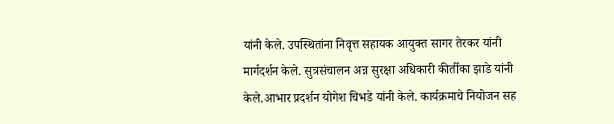यांनी केले. उपस्थितांना निवृत्त सहायक आयुक्त सागर तेरकर यांनी मार्गदर्शन केले. सुत्रसंचालन अन्न सुरक्षा अधिकारी कीर्तीका झाडे यांनी केले.आभार प्रदर्शन योगेश चिभडे यांनी केले. कार्यक्रमाचे नियोजन सह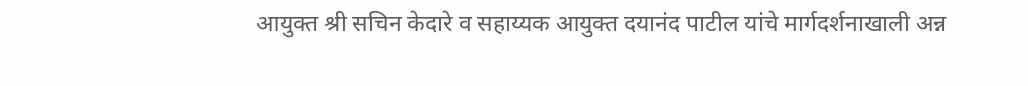आयुक्त श्री सचिन केदारे व सहाय्यक आयुक्त दयानंद पाटील यांचे मार्गदर्शनाखाली अन्न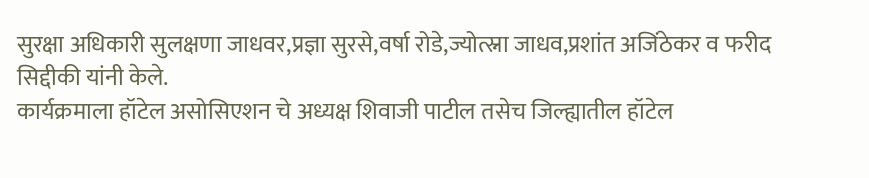सुरक्षा अधिकारी सुलक्षणा जाधवर,प्रज्ञा सुरसे,वर्षा रोडे,ज्योत्स्ना जाधव,प्रशांत अजिंठेकर व फरीद सिद्दीकी यांनी केले.
कार्यक्रमाला हॉटेल असोसिएशन चे अध्यक्ष शिवाजी पाटील तसेच जिल्ह्यातील हॉटेल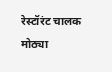रेस्टॉरंट चालक मोठ्या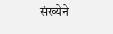संख्येने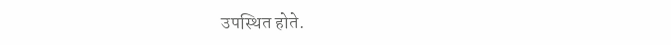उपस्थित होते.